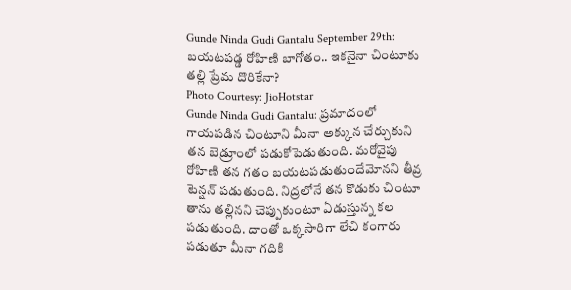Gunde Ninda Gudi Gantalu September 29th: బయటపడ్డ రోహిణి బాగోతం.. ఇకనైనా చింటూకు తల్లి ప్రేమ దొరికేనా?
Photo Courtesy: JioHotstar
Gunde Ninda Gudi Gantalu: ప్రమాదంలో గాయపడిన చింటూని మీనా అక్కున చేర్చుకుని తన బెడ్రూంలో పడుకోపెడుతుంది. మరోవైపు రోహిణి తన గతం బయటపడుతుందేమోనని తీవ్ర టెన్షన్ పడుతుంది. నిద్రలోనే తన కొడుకు చింటూ తాను తల్లినని చెప్పుకుంటూ ఏడుస్తున్న కల పడుతుంది. దాంతో ఒక్కసారిగా లేచి కంగారు పడుతూ మీనా గదికి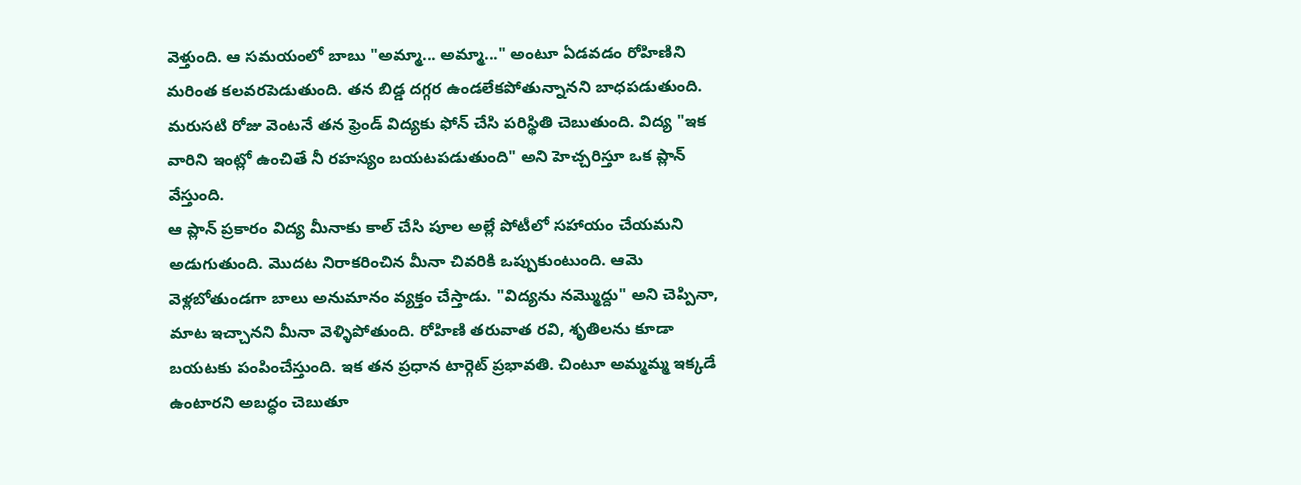వెళ్తుంది. ఆ సమయంలో బాబు "అమ్మా... అమ్మా..." అంటూ ఏడవడం రోహిణిని మరింత కలవరపెడుతుంది. తన బిడ్డ దగ్గర ఉండలేకపోతున్నానని బాధపడుతుంది. మరుసటి రోజు వెంటనే తన ఫ్రెండ్ విద్యకు ఫోన్ చేసి పరిస్థితి చెబుతుంది. విద్య "ఇక వారిని ఇంట్లో ఉంచితే నీ రహస్యం బయటపడుతుంది" అని హెచ్చరిస్తూ ఒక ప్లాన్ వేస్తుంది.
ఆ ప్లాన్ ప్రకారం విద్య మీనాకు కాల్ చేసి పూల అల్లే పోటీలో సహాయం చేయమని అడుగుతుంది. మొదట నిరాకరించిన మీనా చివరికి ఒప్పుకుంటుంది. ఆమె వెళ్లబోతుండగా బాలు అనుమానం వ్యక్తం చేస్తాడు. "విద్యను నమ్మొద్దు" అని చెప్పినా, మాట ఇచ్చానని మీనా వెళ్ళిపోతుంది. రోహిణి తరువాత రవి, శృతిలను కూడా బయటకు పంపించేస్తుంది. ఇక తన ప్రధాన టార్గెట్ ప్రభావతి. చింటూ అమ్మమ్మ ఇక్కడే ఉంటారని అబద్ధం చెబుతూ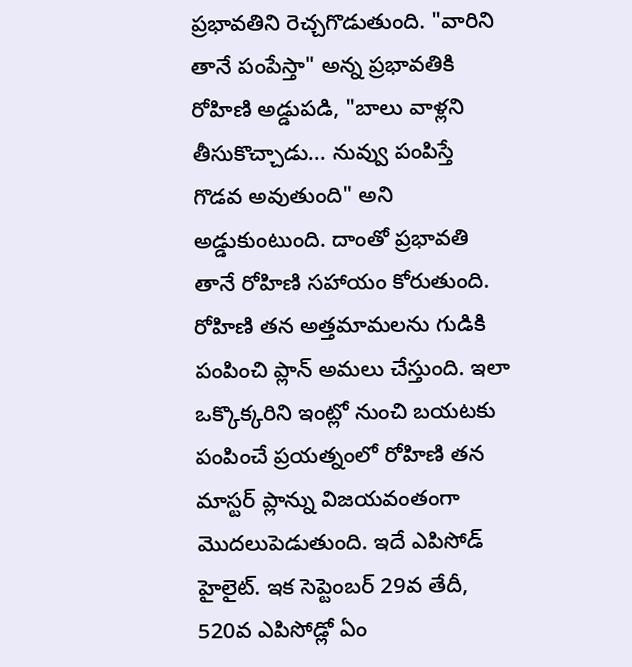ప్రభావతిని రెచ్చగొడుతుంది. "వారిని తానే పంపేస్తా" అన్న ప్రభావతికి రోహిణి అడ్డుపడి, "బాలు వాళ్లని తీసుకొచ్చాడు... నువ్వు పంపిస్తే గొడవ అవుతుంది" అని అడ్డుకుంటుంది. దాంతో ప్రభావతి తానే రోహిణి సహాయం కోరుతుంది. రోహిణి తన అత్తమామలను గుడికి పంపించి ప్లాన్ అమలు చేస్తుంది. ఇలా ఒక్కొక్కరిని ఇంట్లో నుంచి బయటకు పంపించే ప్రయత్నంలో రోహిణి తన మాస్టర్ ప్లాన్ను విజయవంతంగా మొదలుపెడుతుంది. ఇదే ఎపిసోడ్ హైలైట్. ఇక సెప్టెంబర్ 29వ తేదీ, 520వ ఎపిసోడ్లో ఏం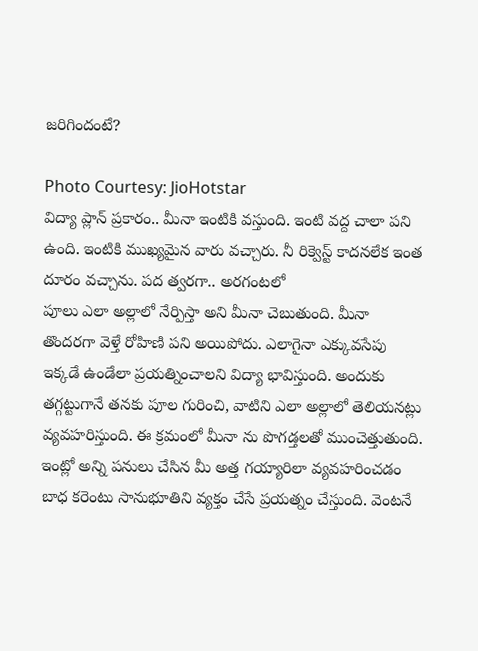జరిగిందంటే?

Photo Courtesy: JioHotstar
విద్యా ప్లాన్ ప్రకారం.. మీనా ఇంటికి వస్తుంది. ఇంటి వద్ద చాలా పని ఉంది. ఇంటికి ముఖ్యమైన వారు వచ్చారు. నీ రిక్వెస్ట్ కాదనలేక ఇంత దూరం వచ్చాను. పద త్వరగా.. అరగంటలో
పూలు ఎలా అల్లాలో నేర్పిస్తా అని మీనా చెబుతుంది. మీనా తొందరగా వెళ్తే రోహిణి పని అయిపోదు. ఎలాగైనా ఎక్కువసేపు ఇక్కడే ఉండేలా ప్రయత్నించాలని విద్యా భావిస్తుంది. అందుకు తగ్గట్టుగానే తనకు పూల గురించి, వాటిని ఎలా అల్లాలో తెలియనట్లు వ్యవహరిస్తుంది. ఈ క్రమంలో మీనా ను పొగడ్తలతో ముంచెత్తుతుంది. ఇంట్లో అన్ని పనులు చేసిన మీ అత్త గయ్యారిలా వ్యవహరించడం బాధ కరెంటు సానుభూతిని వ్యక్తం చేసే ప్రయత్నం చేస్తుంది. వెంటనే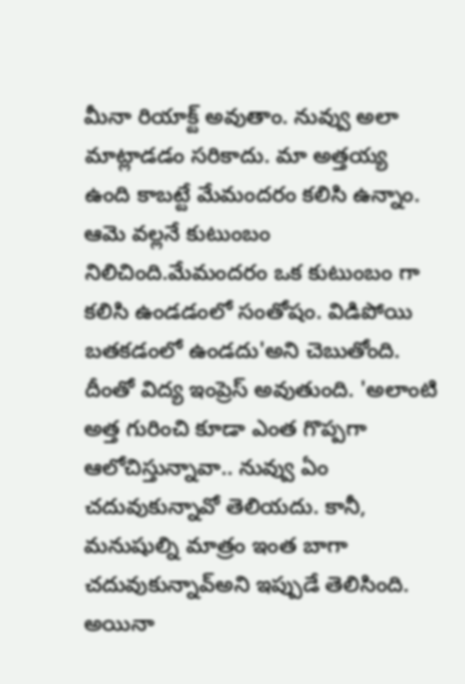మీనా రియాక్ట్ అవుతాం. నువ్వు అలా మాట్లాడడం సరికాదు. మా అత్తయ్య ఉంది కాబట్టే మేమందరం కలిసి ఉన్నాం. ఆమె వల్లనే కుటుంబం నిలిచింది.మేమందరం ఒక కుటుంబం గా కలిసి ఉండడంలో సంతోషం. విడిపోయి బతకడంలో ఉండదు'అని చెబుతోంది.
దీంతో విద్య ఇంప్రెస్ అవుతుంది. 'అలాంటి అత్త గురించి కూడా ఎంత గొప్పగా ఆలోచిస్తున్నావా.. నువ్వు ఏం చదువుకున్నావో తెలియదు. కానీ, మనుషుల్ని మాత్రం ఇంత బాగా చదువుకున్నావ్అని ఇప్పుడే తెలిసింది. అయినా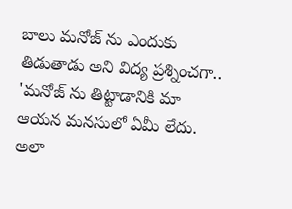బాలు మనోజ్ ను ఎందుకు తిడుతాడు అని విద్య ప్రశ్నించగా.. 'మనోజ్ ను తిట్టాడానికి మా ఆయన మనసులో ఏమీ లేదు. అలా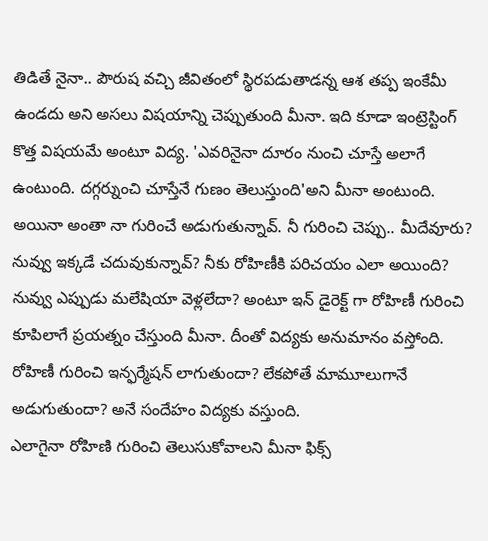తిడితే నైనా.. పౌరుష వచ్చి జీవితంలో స్థిరపడుతాడన్న ఆశ తప్ప ఇంకేమీ ఉండదు అని అసలు విషయాన్ని చెప్పుతుంది మీనా. ఇది కూడా ఇంట్రెస్టింగ్ కొత్త విషయమే అంటూ విద్య. 'ఎవరినైనా దూరం నుంచి చూస్తే అలాగే ఉంటుంది. దగ్గర్నుంచి చూస్తేనే గుణం తెలుస్తుంది'అని మీనా అంటుంది. అయినా అంతా నా గురించే అడుగుతున్నావ్. నీ గురించి చెప్పు.. మీదేవూరు? నువ్వు ఇక్కడే చదువుకున్నావ్? నీకు రోహిణీకి పరిచయం ఎలా అయింది? నువ్వు ఎప్పుడు మలేషియా వెళ్లలేదా? అంటూ ఇన్ డైరెక్ట్ గా రోహిణీ గురించి కూపిలాగే ప్రయత్నం చేస్తుంది మీనా. దీంతో విద్యకు అనుమానం వస్తోంది. రోహిణీ గురించి ఇన్ఫర్మేషన్ లాగుతుందా? లేకపోతే మామూలుగానే అడుగుతుందా? అనే సందేహం విద్యకు వస్తుంది.
ఎలాగైనా రోహిణి గురించి తెలుసుకోవాలని మీనా ఫిక్స్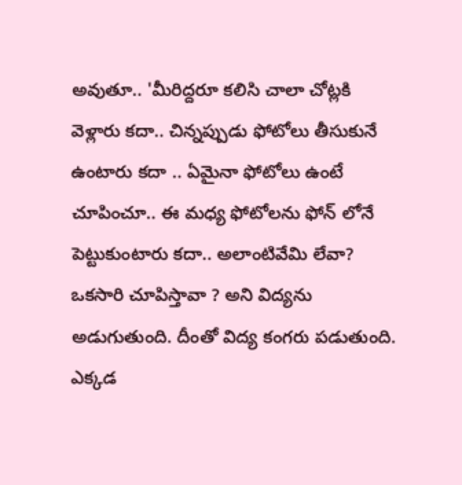అవుతూ.. 'మీరిద్దరూ కలిసి చాలా చోట్లకి వెళ్లారు కదా.. చిన్నప్పుడు ఫోటోలు తీసుకునే ఉంటారు కదా .. ఏమైనా ఫోటోలు ఉంటే చూపించూ.. ఈ మధ్య ఫోటోలను ఫోన్ లోనే పెట్టుకుంటారు కదా.. అలాంటివేమి లేవా? ఒకసారి చూపిస్తావా ? అని విద్యను అడుగుతుంది. దీంతో విద్య కంగరు పడుతుంది. ఎక్కడ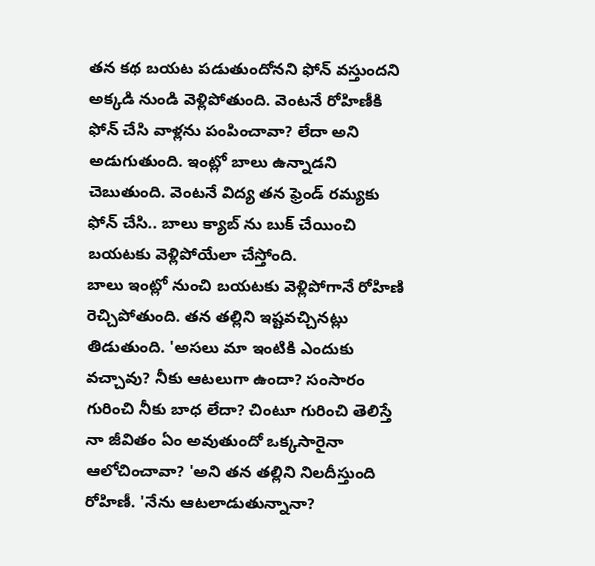తన కథ బయట పడుతుందోనని ఫోన్ వస్తుందని అక్కడి నుండి వెళ్లిపోతుంది. వెంటనే రోహిణీకి ఫోన్ చేసి వాళ్లను పంపించావా? లేదా అని అడుగుతుంది. ఇంట్లో బాలు ఉన్నాడని చెబుతుంది. వెంటనే విద్య తన ఫ్రెండ్ రమ్యకు ఫోన్ చేసి.. బాలు క్యాబ్ ను బుక్ చేయించి బయటకు వెళ్లిపోయేలా చేస్తోంది.
బాలు ఇంట్లో నుంచి బయటకు వెళ్లిపోగానే రోహిణి రెచ్చిపోతుంది. తన తల్లిని ఇష్టవచ్చినట్లు తిడుతుంది. 'అసలు మా ఇంటికి ఎందుకు వచ్చావు? నీకు ఆటలుగా ఉందా? సంసారం గురించి నీకు బాధ లేదా? చింటూ గురించి తెలిస్తే నా జీవితం ఏం అవుతుందో ఒక్కసారైనా ఆలోచించావా? 'అని తన తల్లిని నిలదీస్తుంది రోహిణీ. 'నేను ఆటలాడుతున్నానా?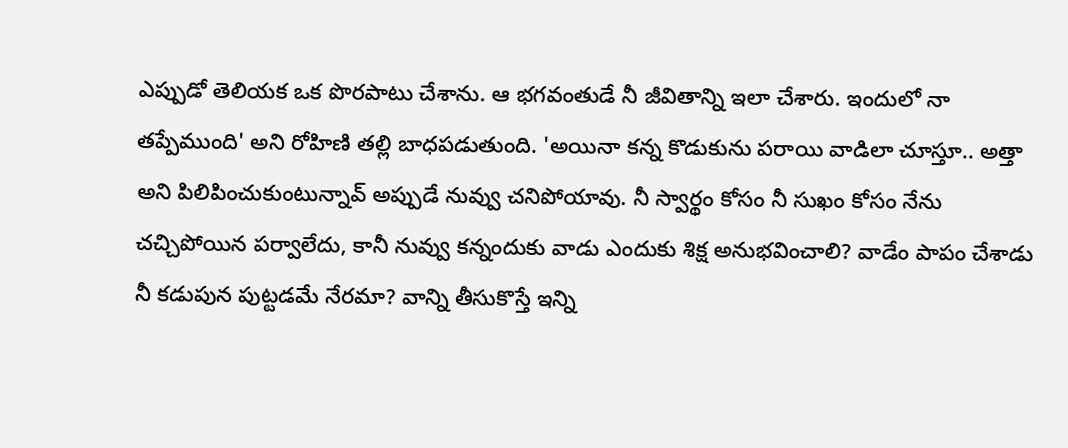ఎప్పుడో తెలియక ఒక పొరపాటు చేశాను. ఆ భగవంతుడే నీ జీవితాన్ని ఇలా చేశారు. ఇందులో నా తప్పేముంది' అని రోహిణి తల్లి బాధపడుతుంది. 'అయినా కన్న కొడుకును పరాయి వాడిలా చూస్తూ.. అత్తా అని పిలిపించుకుంటున్నావ్ అప్పుడే నువ్వు చనిపోయావు. నీ స్వార్థం కోసం నీ సుఖం కోసం నేను చచ్చిపోయిన పర్వాలేదు, కానీ నువ్వు కన్నందుకు వాడు ఎందుకు శిక్ష అనుభవించాలి? వాడేం పాపం చేశాడు నీ కడుపున పుట్టడమే నేరమా? వాన్ని తీసుకొస్తే ఇన్ని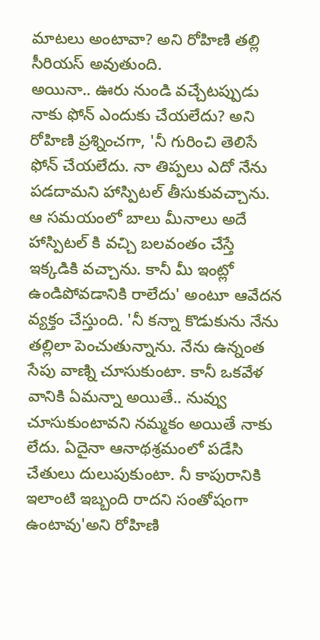మాటలు అంటావా? అని రోహిణి తల్లి సీరియస్ అవుతుంది.
అయినా.. ఊరు నుండి వచ్చేటప్పుడు నాకు ఫోన్ ఎందుకు చేయలేదు? అని రోహిణి ప్రశ్నించగా, 'నీ గురించి తెలిసే ఫోన్ చేయలేదు. నా తిప్పలు ఎదో నేను పడదామని హాస్పిటల్ తీసుకువచ్చాను. ఆ సమయంలో బాలు మీనాలు అదే హాస్పిటల్ కి వచ్చి బలవంతం చేస్తే ఇక్కడికి వచ్చాను. కానీ మీ ఇంట్లో ఉండిపోవడానికి రాలేదు' అంటూ ఆవేదన వ్యక్తం చేస్తుంది. 'నీ కన్నా కొడుకును నేను తల్లిలా పెంచుతున్నాను. నేను ఉన్నంత సేపు వాణ్ని చూసుకుంటా. కానీ ఒకవేళ వానికి ఏమన్నా అయితే.. నువ్వు చూసుకుంటావని నమ్మకం అయితే నాకు లేదు. ఏదైనా ఆనాథశ్రమంలో పడేసి చేతులు దులుపుకుంటా. నీ కాపురానికి ఇలాంటి ఇబ్బంది రాదని సంతోషంగా ఉంటావు'అని రోహిణి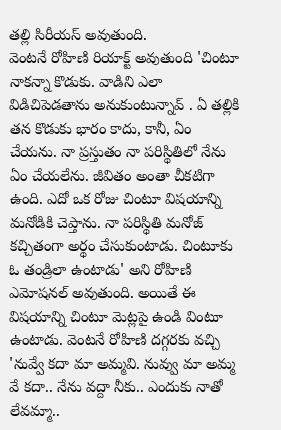తల్లి సిరీయస్ అవుతుంది.
వెంటనే రోహిణి రియాక్ట్ అవుతుంది 'చింటూ నాకన్నా కొడుకు. వాడిని ఎలా విడిచిపెడతాను అనుకుంటున్నావ్ . ఏ తల్లికి తన కొడుకు భారం కాదు, కానీ, ఏం చేయను. నా ప్రస్తుతం నా పరిస్థితిలో నేను ఏం చేయలేను. జీవితం అంతా చీకటిగా ఉంది. ఎదో ఒక రోజు చింటూ విషయాన్ని మనోడికి చెప్తాను. నా పరిస్థితి మనోజ్ కచ్చితంగా అర్థం చేసుకుంటాడు. చింటూకు ఓ తండ్రిలా ఉంటాడు' అని రోహిణి ఎమోషనల్ అవుతుంది. అయితే ఈ విషయాన్ని చింటూ మెట్లపై ఉండి వింటూ ఉంటాడు. వెంటనే రోహిణి దగ్గరకు వచ్చి 'నువ్వే కదా మా అమ్మవి. నువ్వు మా అమ్మ వే కదా.. నేను వద్దా నీకు.. ఎందుకు నాతో లేవమ్మా..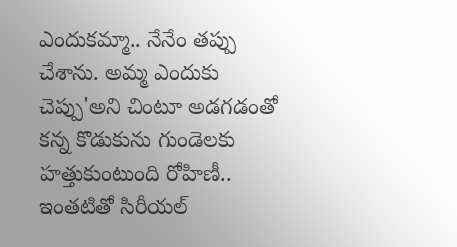ఎందుకమ్మా.. నేనేం తప్పు చేశాను. అమ్మ ఎందుకు చెప్పు'అని చింటూ అడగడంతో కన్న కొడుకును గుండెలకు హత్తుకుంటుంది రోహిణీ.. ఇంతటితో సిరీయల్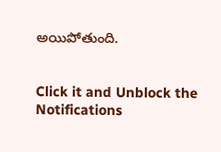అయిపోతుంది.


Click it and Unblock the Notifications